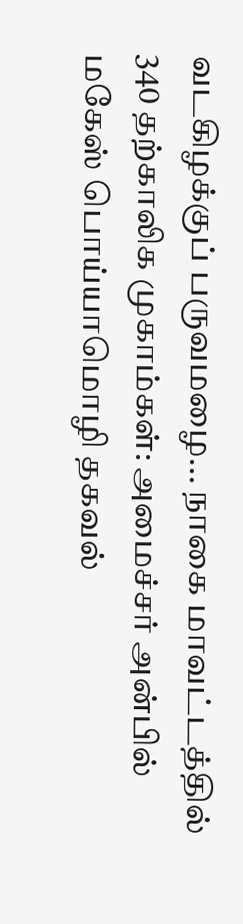வடகிழக்குப் பருவமழை... நாகை மாவட்டத்தில் 340 தற்காலிக முகாம்கள்: அமைச்சர் அன்பில் மகேஸ் பொய்யாமொழி தகவல்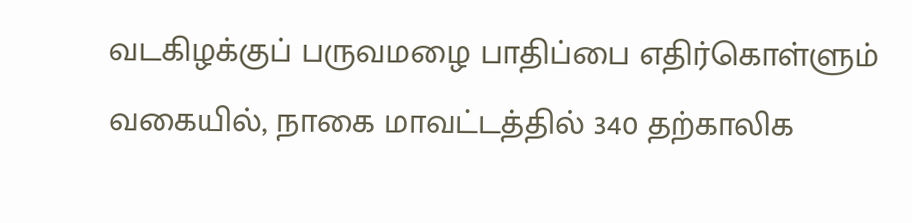வடகிழக்குப் பருவமழை பாதிப்பை எதிர்கொள்ளும் வகையில், நாகை மாவட்டத்தில் 340 தற்காலிக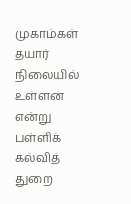முகாம்கள் தயார் நிலையில் உள்ளன என்று பள்ளிக் கல்வித் துறை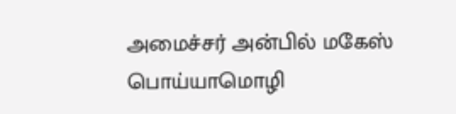அமைச்சர் அன்பில் மகேஸ் பொய்யாமொழி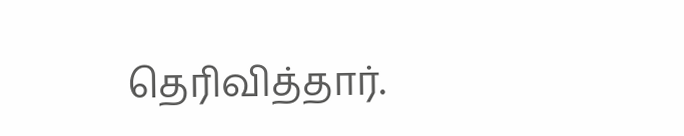தெரிவித்தார்.